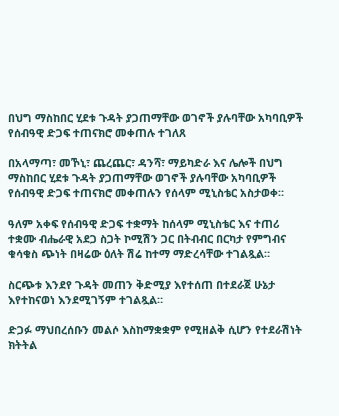በህግ ማስከበር ሂደቱ ጉዳት ያጋጠማቸው ወገኖች ያሉባቸው አካባቢዎች የሰብዓዊ ድጋፍ ተጠናክሮ መቀጠሉ ተገለጸ

በአላማጣ፣ መኾኒ፣ ጨረጨር፣ ዳንሻ፣ ማይካድራ እና ሌሎች በህግ ማስከበር ሂደቱ ጉዳት ያጋጠማቸው ወገኖች ያሉባቸው አካባቢዎች የሰብዓዊ ድጋፍ ተጠናክሮ መቀጠሉን የሰላም ሚኒስቴር አስታወቀ።

ዓለም አቀፍ የሰብዓዊ ድጋፍ ተቋማት ከሰላም ሚኒስቴር እና ተጠሪ ተቋሙ ብሔራዊ አደጋ ስጋት ኮሚሽን ጋር በትብብር በርካታ የምግብና ቁሳቁስ ጭነት በዛሬው ዕለት ሽሬ ከተማ ማድረሳቸው ተገልጿል።

ስርጭቱ እንደየ ጉዳት መጠን ቅድሚያ እየተሰጠ በተደራጀ ሁኔታ እየተከናወነ እንደሚገኝም ተገልጿል።

ድጋፉ ማህበረሰቡን መልሶ እስከማቋቋም የሚዘልቅ ሲሆን የተደራሽነት ክትትል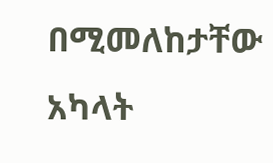በሚመለከታቸው አካላት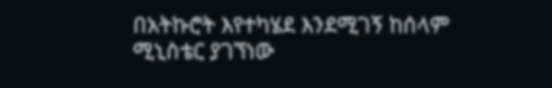በአትኩሮት እየተካሄደ እንደሚገኝ ከሰላም ሚኒስቴር ያገኘነው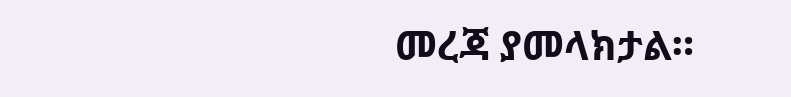መረጃ ያመላክታል።